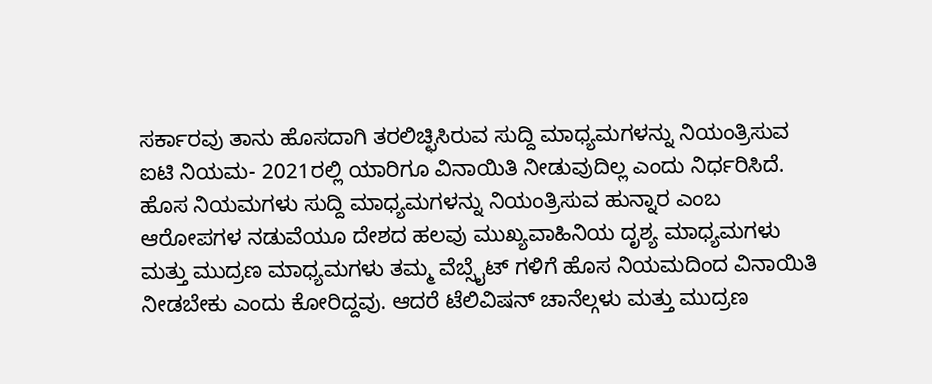ಸರ್ಕಾರವು ತಾನು ಹೊಸದಾಗಿ ತರಲಿಚ್ಛಿಸಿರುವ ಸುದ್ದಿ ಮಾಧ್ಯಮಗಳನ್ನು ನಿಯಂತ್ರಿಸುವ ಐಟಿ ನಿಯಮ- 2021ರಲ್ಲಿ ಯಾರಿಗೂ ವಿನಾಯಿತಿ ನೀಡುವುದಿಲ್ಲ ಎಂದು ನಿರ್ಧರಿಸಿದೆ. ಹೊಸ ನಿಯಮಗಳು ಸುದ್ದಿ ಮಾಧ್ಯಮಗಳನ್ನು ನಿಯಂತ್ರಿಸುವ ಹುನ್ನಾರ ಎಂಬ ಆರೋಪಗಳ ನಡುವೆಯೂ ದೇಶದ ಹಲವು ಮುಖ್ಯವಾಹಿನಿಯ ದೃಶ್ಯ ಮಾಧ್ಯಮಗಳು ಮತ್ತು ಮುದ್ರಣ ಮಾಧ್ಯಮಗಳು ತಮ್ಮ ವೆಬ್ಸೈಟ್ ಗಳಿಗೆ ಹೊಸ ನಿಯಮದಿಂದ ವಿನಾಯಿತಿ ನೀಡಬೇಕು ಎಂದು ಕೋರಿದ್ದವು. ಆದರೆ ಟೆಲಿವಿಷನ್ ಚಾನೆಲ್ಗಳು ಮತ್ತು ಮುದ್ರಣ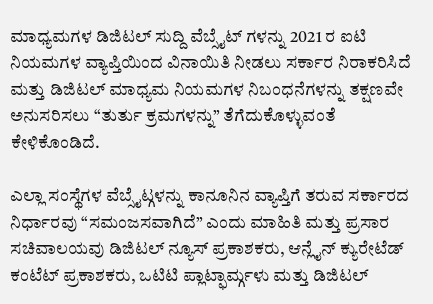ಮಾಧ್ಯಮಗಳ ಡಿಜಿಟಲ್ ಸುದ್ದಿ ವೆಬ್ಸೈಟ್ ಗಳನ್ನು 2021 ರ ಐಟಿ ನಿಯಮಗಳ ವ್ಯಾಪ್ತಿಯಿಂದ ವಿನಾಯಿತಿ ನೀಡಲು ಸರ್ಕಾರ ನಿರಾಕರಿಸಿದೆ ಮತ್ತು ಡಿಜಿಟಲ್ ಮಾಧ್ಯಮ ನಿಯಮಗಳ ನಿಬಂಧನೆಗಳನ್ನು ತಕ್ಷಣವೇ ಅನುಸರಿಸಲು “ತುರ್ತು ಕ್ರಮಗಳನ್ನು” ತೆಗೆದುಕೊಳ್ಳುವಂತೆ ಕೇಳಿಕೊಂಡಿದೆ.

ಎಲ್ಲಾ ಸಂಸ್ಥೆಗಳ ವೆಬ್ಸೈಟ್ಗಳನ್ನು ಕಾನೂನಿನ ವ್ಯಾಪ್ತಿಗೆ ತರುವ ಸರ್ಕಾರದ ನಿರ್ಧಾರವು “ಸಮಂಜಸವಾಗಿದೆ” ಎಂದು ಮಾಹಿತಿ ಮತ್ತು ಪ್ರಸಾರ ಸಚಿವಾಲಯವು ಡಿಜಿಟಲ್ ನ್ಯೂಸ್ ಪ್ರಕಾಶಕರು, ಆನ್ಲೈನ್ ಕ್ಯುರೇಟೆಡ್ ಕಂಟೆಟ್ ಪ್ರಕಾಶಕರು, ಒಟಿಟಿ ಪ್ಲಾಟ್ಫಾರ್ಮ್ಗಳು ಮತ್ತು ಡಿಜಿಟಲ್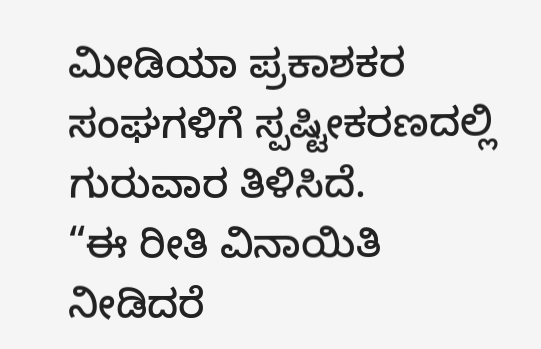ಮೀಡಿಯಾ ಪ್ರಕಾಶಕರ ಸಂಘಗಳಿಗೆ ಸ್ಪಷ್ಟೀಕರಣದಲ್ಲಿ ಗುರುವಾರ ತಿಳಿಸಿದೆ.
“ಈ ರೀತಿ ವಿನಾಯಿತಿ ನೀಡಿದರೆ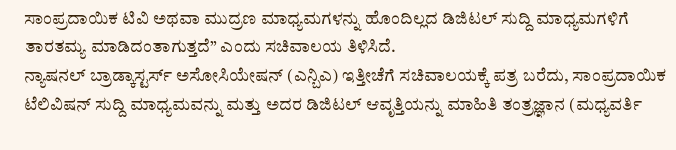ಸಾಂಪ್ರದಾಯಿಕ ಟಿವಿ ಅಥವಾ ಮುದ್ರಣ ಮಾಧ್ಯಮಗಳನ್ನು ಹೊಂದಿಲ್ಲದ ಡಿಜಿಟಲ್ ಸುದ್ದಿ ಮಾಧ್ಯಮಗಳಿಗೆ ತಾರತಮ್ಯ ಮಾಡಿದಂತಾಗುತ್ತದೆ” ಎಂದು ಸಚಿವಾಲಯ ತಿಳಿಸಿದೆ.
ನ್ಯಾಷನಲ್ ಬ್ರಾಡ್ಕಾಸ್ಟರ್ಸ್ ಅಸೋಸಿಯೇಷನ್ (ಎನ್ಬಿಎ) ಇತ್ತೀಚೆಗೆ ಸಚಿವಾಲಯಕ್ಕೆ ಪತ್ರ ಬರೆದು, ಸಾಂಪ್ರದಾಯಿಕ ಟೆಲಿವಿಷನ್ ಸುದ್ದಿ ಮಾಧ್ಯಮವನ್ನು ಮತ್ತು ಅದರ ಡಿಜಿಟಲ್ ಆವೃತ್ತಿಯನ್ನು ಮಾಹಿತಿ ತಂತ್ರಜ್ಞಾನ (ಮಧ್ಯವರ್ತಿ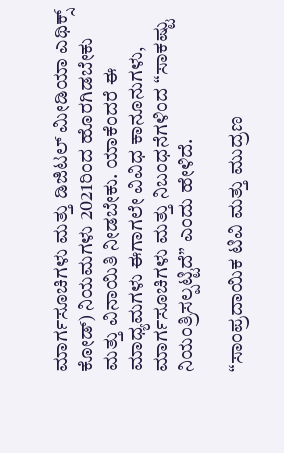ಮಾರ್ಗಸೂಚಿಗಳು ಮತ್ತು ಡಿಜಿಟಲ್ ಮೀಡಿಯಾ ಎಥಿಕ್ಸ್ ಕೋಡ್) ನಿಯಮಗಳು 2021ರಿಂದ ಹೊರಗಿಡಬೇಕು ಮತ್ತು ವಿನಾಯಿತಿ ನೀಡಬೇಕು. ಯಾಕೆಂದರೆ ಈ ಮಾಧ್ಯಮಗಳು ಈಗಾಗಲೇ ವಿವಿಧ ಕಾನೂನುಗಳು, ಮಾರ್ಗಸೂಚಿಗಳು ಮತ್ತು ನಿಬಂಧನೆಗಳಿಂದ “ಸಾಕಷ್ಟು ನಿಯಂತ್ರಿಸಲ್ಪಟ್ಟಿದೆ” ಎಂದು ಹೇಳಿದೆ.

“ಸಾಂಪ್ರದಾಯಿಕ ಟಿವಿ ಮತ್ತು ಮುದ್ರಣ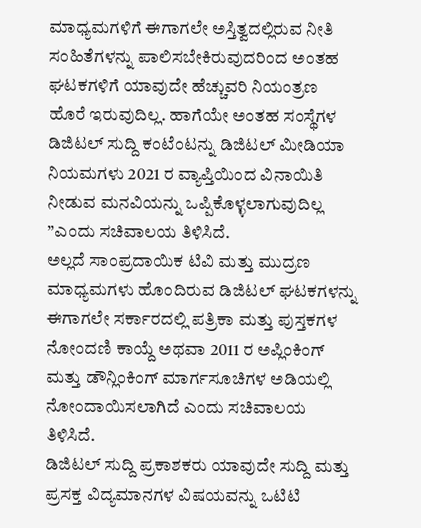ಮಾಧ್ಯಮಗಳಿಗೆ ಈಗಾಗಲೇ ಅಸ್ತಿತ್ವದಲ್ಲಿರುವ ನೀತಿ ಸಂಹಿತೆಗಳನ್ನು ಪಾಲಿಸಬೇಕಿರುವುದರಿಂದ ಅಂತಹ ಘಟಕಗಳಿಗೆ ಯಾವುದೇ ಹೆಚ್ಚುವರಿ ನಿಯಂತ್ರಣ ಹೊರೆ ಇರುವುದಿಲ್ಲ. ಹಾಗೆಯೇ ಅಂತಹ ಸಂಸ್ಥೆಗಳ ಡಿಜಿಟಲ್ ಸುದ್ದಿ ಕಂಟೆಂಟನ್ನು ಡಿಜಿಟಲ್ ಮೀಡಿಯಾ ನಿಯಮಗಳು 2021 ರ ವ್ಯಾಪ್ತಿಯಿಂದ ವಿನಾಯಿತಿ ನೀಡುವ ಮನವಿಯನ್ನು ಒಪ್ಪಿಕೊಳ್ಳಲಾಗುವುದಿಲ್ಲ ”ಎಂದು ಸಚಿವಾಲಯ ತಿಳಿಸಿದೆ.
ಅಲ್ಲದೆ ಸಾಂಪ್ರದಾಯಿಕ ಟಿವಿ ಮತ್ತು ಮುದ್ರಣ ಮಾಧ್ಯಮಗಳು ಹೊಂದಿರುವ ಡಿಜಿಟಲ್ ಘಟಕಗಳನ್ನು ಈಗಾಗಲೇ ಸರ್ಕಾರದಲ್ಲಿ ಪತ್ರಿಕಾ ಮತ್ತು ಪುಸ್ತಕಗಳ ನೋಂದಣಿ ಕಾಯ್ದೆ ಅಥವಾ 2011 ರ ಅಪ್ಲಿಂಕಿಂಗ್ ಮತ್ತು ಡೌನ್ಲಿಂಕಿಂಗ್ ಮಾರ್ಗಸೂಚಿಗಳ ಅಡಿಯಲ್ಲಿ ನೋಂದಾಯಿಸಲಾಗಿದೆ ಎಂದು ಸಚಿವಾಲಯ ತಿಳಿಸಿದೆ.
ಡಿಜಿಟಲ್ ಸುದ್ದಿ ಪ್ರಕಾಶಕರು ಯಾವುದೇ ಸುದ್ದಿ ಮತ್ತು ಪ್ರಸಕ್ತ ವಿದ್ಯಮಾನಗಳ ವಿಷಯವನ್ನು ಒಟಿಟಿ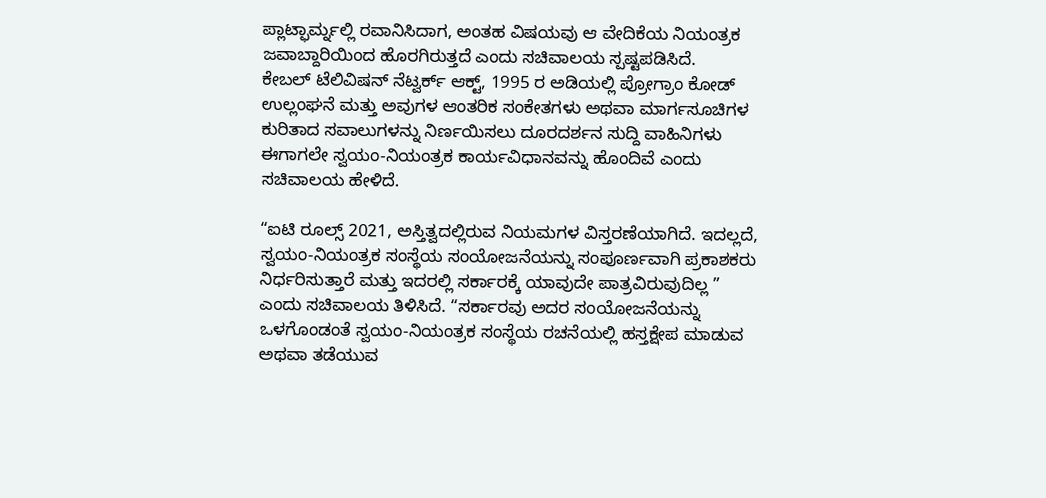ಪ್ಲಾಟ್ಫಾರ್ಮ್ನಲ್ಲಿ ರವಾನಿಸಿದಾಗ, ಅಂತಹ ವಿಷಯವು ಆ ವೇದಿಕೆಯ ನಿಯಂತ್ರಕ ಜವಾಬ್ದಾರಿಯಿಂದ ಹೊರಗಿರುತ್ತದೆ ಎಂದು ಸಚಿವಾಲಯ ಸ್ಪಷ್ಟಪಡಿಸಿದೆ.
ಕೇಬಲ್ ಟೆಲಿವಿಷನ್ ನೆಟ್ವರ್ಕ್ ಆಕ್ಟ್, 1995 ರ ಅಡಿಯಲ್ಲಿ ಪ್ರೋಗ್ರಾಂ ಕೋಡ್ ಉಲ್ಲಂಘನೆ ಮತ್ತು ಅವುಗಳ ಆಂತರಿಕ ಸಂಕೇತಗಳು ಅಥವಾ ಮಾರ್ಗಸೂಚಿಗಳ ಕುರಿತಾದ ಸವಾಲುಗಳನ್ನು ನಿರ್ಣಯಿಸಲು ದೂರದರ್ಶನ ಸುದ್ದಿ ವಾಹಿನಿಗಳು ಈಗಾಗಲೇ ಸ್ವಯಂ-ನಿಯಂತ್ರಕ ಕಾರ್ಯವಿಧಾನವನ್ನು ಹೊಂದಿವೆ ಎಂದು ಸಚಿವಾಲಯ ಹೇಳಿದೆ.

“ಐಟಿ ರೂಲ್ಸ್ 2021, ಅಸ್ತಿತ್ವದಲ್ಲಿರುವ ನಿಯಮಗಳ ವಿಸ್ತರಣೆಯಾಗಿದೆ. ಇದಲ್ಲದೆ, ಸ್ವಯಂ-ನಿಯಂತ್ರಕ ಸಂಸ್ಥೆಯ ಸಂಯೋಜನೆಯನ್ನು ಸಂಪೂರ್ಣವಾಗಿ ಪ್ರಕಾಶಕರು ನಿರ್ಧರಿಸುತ್ತಾರೆ ಮತ್ತು ಇದರಲ್ಲಿ ಸರ್ಕಾರಕ್ಕೆ ಯಾವುದೇ ಪಾತ್ರವಿರುವುದಿಲ್ಲ ” ಎಂದು ಸಚಿವಾಲಯ ತಿಳಿಸಿದೆ. “ಸರ್ಕಾರವು ಅದರ ಸಂಯೋಜನೆಯನ್ನು ಒಳಗೊಂಡಂತೆ ಸ್ವಯಂ-ನಿಯಂತ್ರಕ ಸಂಸ್ಥೆಯ ರಚನೆಯಲ್ಲಿ ಹಸ್ತಕ್ಷೇಪ ಮಾಡುವ ಅಥವಾ ತಡೆಯುವ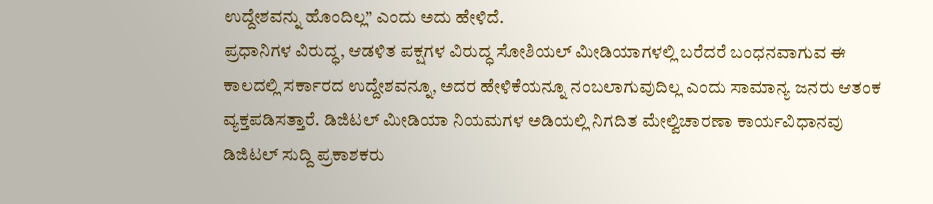ಉದ್ದೇಶವನ್ನು ಹೊಂದಿಲ್ಲ” ಎಂದು ಅದು ಹೇಳಿದೆ.
ಪ್ರಧಾನಿಗಳ ವಿರುದ್ಧ, ಆಡಳಿತ ಪಕ್ಷಗಳ ವಿರುದ್ಧ ಸೋಶಿಯಲ್ ಮೀಡಿಯಾಗಳಲ್ಲಿ ಬರೆದರೆ ಬಂಧನವಾಗುವ ಈ ಕಾಲದಲ್ಲಿ ಸರ್ಕಾರದ ಉದ್ದೇಶವನ್ನೂ, ಅದರ ಹೇಳಿಕೆಯನ್ನೂ ನಂಬಲಾಗುವುದಿಲ್ಲ ಎಂದು ಸಾಮಾನ್ಯ ಜನರು ಆತಂಕ ವ್ಯಕ್ತಪಡಿಸತ್ತಾರೆ. ಡಿಜಿಟಲ್ ಮೀಡಿಯಾ ನಿಯಮಗಳ ಅಡಿಯಲ್ಲಿ ನಿಗದಿತ ಮೇಲ್ವಿಚಾರಣಾ ಕಾರ್ಯವಿಧಾನವು ಡಿಜಿಟಲ್ ಸುದ್ದಿ ಪ್ರಕಾಶಕರು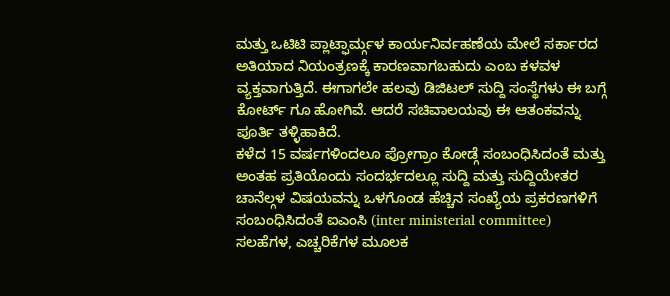ಮತ್ತು ಒಟಿಟಿ ಪ್ಲಾಟ್ಫಾರ್ಮ್ಗಳ ಕಾರ್ಯನಿರ್ವಹಣೆಯ ಮೇಲೆ ಸರ್ಕಾರದ ಅತಿಯಾದ ನಿಯಂತ್ರಣಕ್ಕೆ ಕಾರಣವಾಗಬಹುದು ಎಂಬ ಕಳವಳ ವ್ಯಕ್ತವಾಗುತ್ತಿದೆ. ಈಗಾಗಲೇ ಹಲವು ಡಿಜಿಟಲ್ ಸುದ್ದಿ ಸಂಸ್ಥೆಗಳು ಈ ಬಗ್ಗೆ ಕೋರ್ಟ್ ಗೂ ಹೋಗಿವೆ. ಆದರೆ ಸಚಿವಾಲಯವು ಈ ಆತಂಕವನ್ನು ಪೂರ್ತಿ ತಳ್ಳಿಹಾಕಿದೆ.
ಕಳೆದ 15 ವರ್ಷಗಳಿಂದಲೂ ಪ್ರೋಗ್ರಾಂ ಕೋಡ್ಗೆ ಸಂಬಂಧಿಸಿದಂತೆ ಮತ್ತು ಅಂತಹ ಪ್ರತಿಯೊಂದು ಸಂದರ್ಭದಲ್ಲೂ ಸುದ್ದಿ ಮತ್ತು ಸುದ್ದಿಯೇತರ ಚಾನೆಲ್ಗಳ ವಿಷಯವನ್ನು ಒಳಗೊಂಡ ಹೆಚ್ಚಿನ ಸಂಖ್ಯೆಯ ಪ್ರಕರಣಗಳಿಗೆ ಸಂಬಂಧಿಸಿದಂತೆ ಐಎಂಸಿ (inter ministerial committee) ಸಲಹೆಗಳ, ಎಚ್ಚರಿಕೆಗಳ ಮೂಲಕ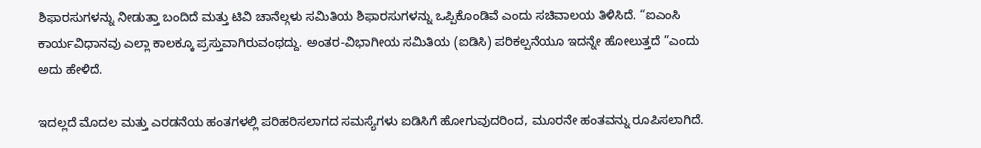ಶಿಫಾರಸುಗಳನ್ನು ನೀಡುತ್ತಾ ಬಂದಿದೆ ಮತ್ತು ಟಿವಿ ಚಾನೆಲ್ಗಳು ಸಮಿತಿಯ ಶಿಫಾರಸುಗಳನ್ನು ಒಪ್ಪಿಕೊಂಡಿವೆ ಎಂದು ಸಚಿವಾಲಯ ತಿಳಿಸಿದೆ. “ಐಎಂಸಿ ಕಾರ್ಯವಿಧಾನವು ಎಲ್ಲಾ ಕಾಲಕ್ಕೂ ಪ್ರಸ್ತುವಾಗಿರುವಂಥದ್ದು. ಅಂತರ-ವಿಭಾಗೀಯ ಸಮಿತಿಯ (ಐಡಿಸಿ) ಪರಿಕಲ್ಪನೆಯೂ ಇದನ್ನೇ ಹೋಲುತ್ತದೆ ”ಎಂದು ಅದು ಹೇಳಿದೆ.

ಇದಲ್ಲದೆ ಮೊದಲ ಮತ್ತು ಎರಡನೆಯ ಹಂತಗಳಲ್ಲಿ ಪರಿಹರಿಸಲಾಗದ ಸಮಸ್ಯೆಗಳು ಐಡಿಸಿಗೆ ಹೋಗುವುದರಿಂದ, ಮೂರನೇ ಹಂತವನ್ನು ರೂಪಿಸಲಾಗಿದೆ.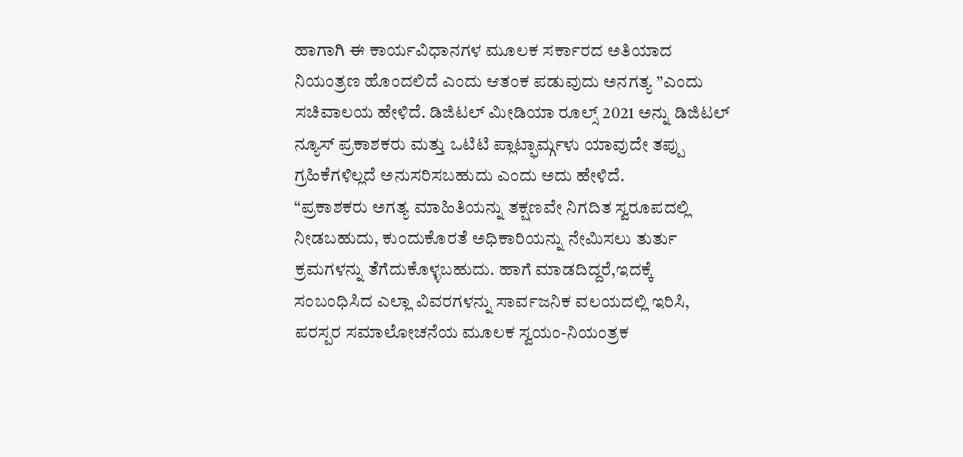ಹಾಗಾಗಿ ಈ ಕಾರ್ಯವಿಧಾನಗಳ ಮೂಲಕ ಸರ್ಕಾರದ ಅತಿಯಾದ ನಿಯಂತ್ರಣ ಹೊಂದಲಿದೆ ಎಂದು ಆತಂಕ ಪಡುವುದು ಅನಗತ್ಯ ”ಎಂದು ಸಚಿವಾಲಯ ಹೇಳಿದೆ. ಡಿಜಿಟಲ್ ಮೀಡಿಯಾ ರೂಲ್ಸ್ 2021 ಅನ್ನು ಡಿಜಿಟಲ್ ನ್ಯೂಸ್ ಪ್ರಕಾಶಕರು ಮತ್ತು ಒಟಿಟಿ ಪ್ಲಾಟ್ಫಾರ್ಮ್ಗಳು ಯಾವುದೇ ತಪ್ಪು ಗ್ರಹಿಕೆಗಳಿಲ್ಲದೆ ಅನುಸರಿಸಬಹುದು ಎಂದು ಅದು ಹೇಳಿದೆ.
“ಪ್ರಕಾಶಕರು ಅಗತ್ಯ ಮಾಹಿತಿಯನ್ನು ತಕ್ಷಣವೇ ನಿಗದಿತ ಸ್ವರೂಪದಲ್ಲಿ ನೀಡಬಹುದು, ಕುಂದುಕೊರತೆ ಅಧಿಕಾರಿಯನ್ನು ನೇಮಿಸಲು ತುರ್ತು ಕ್ರಮಗಳನ್ನು ತೆಗೆದುಕೊಳ್ಳಬಹುದು. ಹಾಗೆ ಮಾಡದಿದ್ದರೆ,ಇದಕ್ಕೆ ಸಂಬಂಧಿಸಿದ ಎಲ್ಲಾ ವಿವರಗಳನ್ನು ಸಾರ್ವಜನಿಕ ವಲಯದಲ್ಲಿ ಇರಿಸಿ, ಪರಸ್ಪರ ಸಮಾಲೋಚನೆಯ ಮೂಲಕ ಸ್ವಯಂ-ನಿಯಂತ್ರಕ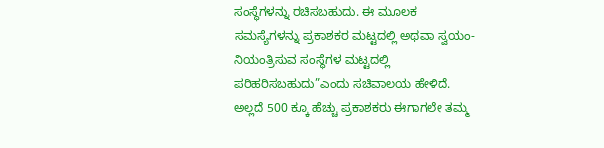ಸಂಸ್ಥೆಗಳನ್ನು ರಚಿಸಬಹುದು. ಈ ಮೂಲಕ ಸಮಸ್ಯೆಗಳನ್ನು ಪ್ರಕಾಶಕರ ಮಟ್ಟದಲ್ಲಿ ಅಥವಾ ಸ್ವಯಂ-ನಿಯಂತ್ರಿಸುವ ಸಂಸ್ಥೆಗಳ ಮಟ್ಟದಲ್ಲಿ ಪರಿಹರಿಸಬಹುದು”ಎಂದು ಸಚಿವಾಲಯ ಹೇಳಿದೆ. ಅಲ್ಲದೆ 500 ಕ್ಕೂ ಹೆಚ್ಚು ಪ್ರಕಾಶಕರು ಈಗಾಗಲೇ ತಮ್ಮ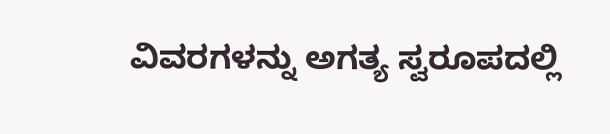ವಿವರಗಳನ್ನು ಅಗತ್ಯ ಸ್ವರೂಪದಲ್ಲಿ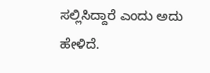ಸಲ್ಲಿಸಿದ್ದಾರೆ ಎಂದು ಅದು ಹೇಳಿದೆ.